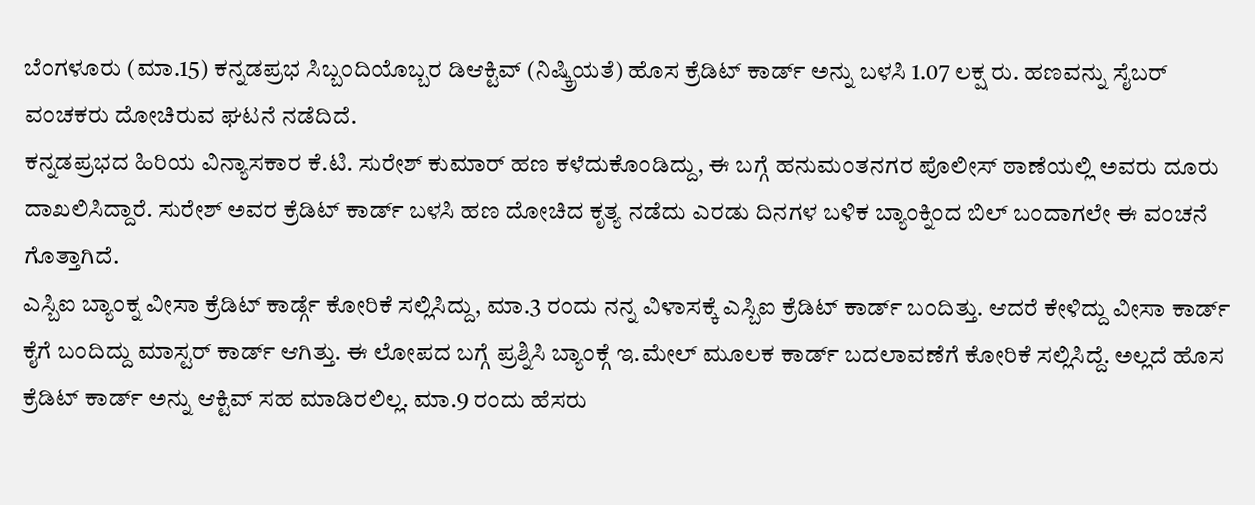ಬೆಂಗಳೂರು (ಮಾ.15) ಕನ್ನಡಪ್ರಭ ಸಿಬ್ಬಂದಿಯೊಬ್ಬರ ಡಿಆಕ್ಟಿವ್ (ನಿಷ್ಕ್ರಿಯತೆ) ಹೊಸ ಕ್ರೆಡಿಟ್ ಕಾರ್ಡ್ ಅನ್ನು ಬಳಸಿ 1.07 ಲಕ್ಷ ರು. ಹಣವನ್ನು ಸೈಬರ್ ವಂಚಕರು ದೋಚಿರುವ ಘಟನೆ ನಡೆದಿದೆ.
ಕನ್ನಡಪ್ರಭದ ಹಿರಿಯ ವಿನ್ಯಾಸಕಾರ ಕೆ.ಟಿ. ಸುರೇಶ್ ಕುಮಾರ್ ಹಣ ಕಳೆದುಕೊಂಡಿದ್ದು, ಈ ಬಗ್ಗೆ ಹನುಮಂತನಗರ ಪೊಲೀಸ್ ಠಾಣೆಯಲ್ಲಿ ಅವರು ದೂರು ದಾಖಲಿಸಿದ್ದಾರೆ. ಸುರೇಶ್ ಅವರ ಕ್ರೆಡಿಟ್ ಕಾರ್ಡ್ ಬಳಸಿ ಹಣ ದೋಚಿದ ಕೃತ್ಯ ನಡೆದು ಎರಡು ದಿನಗಳ ಬಳಿಕ ಬ್ಯಾಂಕ್ನಿಂದ ಬಿಲ್ ಬಂದಾಗಲೇ ಈ ವಂಚನೆ ಗೊತ್ತಾಗಿದೆ.
ಎಸ್ಬಿಐ ಬ್ಯಾಂಕ್ನ ವೀಸಾ ಕ್ರೆಡಿಟ್ ಕಾರ್ಡ್ಗೆ ಕೋರಿಕೆ ಸಲ್ಲಿಸಿದ್ದು, ಮಾ.3 ರಂದು ನನ್ನ ವಿಳಾಸಕ್ಕೆ ಎಸ್ಬಿಐ ಕ್ರೆಡಿಟ್ ಕಾರ್ಡ್ ಬಂದಿತ್ತು. ಆದರೆ ಕೇಳಿದ್ದು ವೀಸಾ ಕಾರ್ಡ್ ಕೈಗೆ ಬಂದಿದ್ದು ಮಾಸ್ಟರ್ ಕಾರ್ಡ್ ಆಗಿತ್ತು. ಈ ಲೋಪದ ಬಗ್ಗೆ ಪ್ರಶ್ನಿಸಿ ಬ್ಯಾಂಕ್ಗೆ ಇ.ಮೇಲ್ ಮೂಲಕ ಕಾರ್ಡ್ ಬದಲಾವಣೆಗೆ ಕೋರಿಕೆ ಸಲ್ಲಿಸಿದ್ದೆ. ಅಲ್ಲದೆ ಹೊಸ ಕ್ರೆಡಿಟ್ ಕಾರ್ಡ್ ಅನ್ನು ಆಕ್ಟಿವ್ ಸಹ ಮಾಡಿರಲಿಲ್ಲ. ಮಾ.9 ರಂದು ಹೆಸರು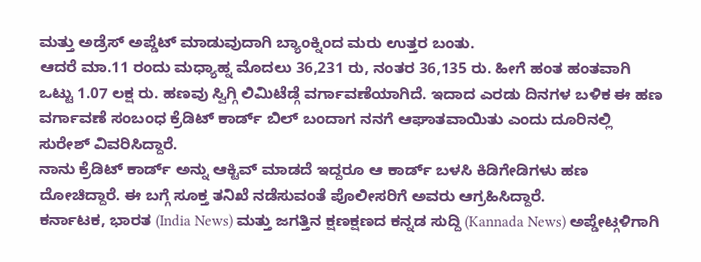ಮತ್ತು ಅಡ್ರೆಸ್ ಅಪ್ಡೆಟ್ ಮಾಡುವುದಾಗಿ ಬ್ಯಾಂಕ್ನಿಂದ ಮರು ಉತ್ತರ ಬಂತು.
ಆದರೆ ಮಾ.11 ರಂದು ಮಧ್ಯಾಹ್ನ ಮೊದಲು 36,231 ರು, ನಂತರ 36,135 ರು. ಹೀಗೆ ಹಂತ ಹಂತವಾಗಿ ಒಟ್ಟು 1.07 ಲಕ್ಷ ರು. ಹಣವು ಸ್ವಿಗ್ಗಿ ಲಿಮಿಟೆಡ್ಗೆ ವರ್ಗಾವಣೆಯಾಗಿದೆ. ಇದಾದ ಎರಡು ದಿನಗಳ ಬಳಿಕ ಈ ಹಣ ವರ್ಗಾವಣೆ ಸಂಬಂಧ ಕ್ರೆಡಿಟ್ ಕಾರ್ಡ್ ಬಿಲ್ ಬಂದಾಗ ನನಗೆ ಆಘಾತವಾಯಿತು ಎಂದು ದೂರಿನಲ್ಲಿ ಸುರೇಶ್ ವಿವರಿಸಿದ್ದಾರೆ.
ನಾನು ಕ್ರೆಡಿಟ್ ಕಾರ್ಡ್ ಅನ್ನು ಆಕ್ಟಿವ್ ಮಾಡದೆ ಇದ್ದರೂ ಆ ಕಾರ್ಡ್ ಬಳಸಿ ಕಿಡಿಗೇಡಿಗಳು ಹಣ ದೋಚಿದ್ದಾರೆ. ಈ ಬಗ್ಗೆ ಸೂಕ್ತ ತನಿಖೆ ನಡೆಸುವಂತೆ ಪೊಲೀಸರಿಗೆ ಅವರು ಆಗ್ರಹಿಸಿದ್ದಾರೆ.
ಕರ್ನಾಟಕ, ಭಾರತ (India News) ಮತ್ತು ಜಗತ್ತಿನ ಕ್ಷಣಕ್ಷಣದ ಕನ್ನಡ ಸುದ್ದಿ (Kannada News) ಅಪ್ಡೇಟ್ಗಳಿಗಾಗಿ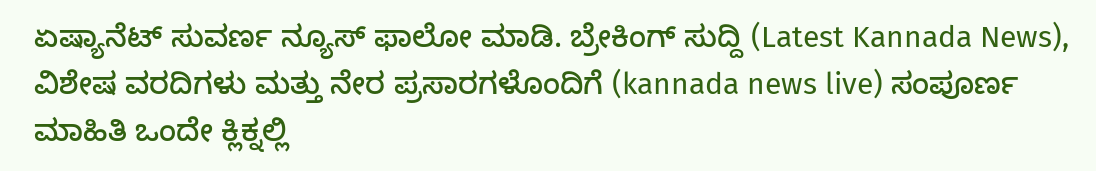ಏಷ್ಯಾನೆಟ್ ಸುವರ್ಣ ನ್ಯೂಸ್ ಫಾಲೋ ಮಾಡಿ. ಬ್ರೇಕಿಂಗ್ ಸುದ್ದಿ (Latest Kannada News), ವಿಶೇಷ ವರದಿಗಳು ಮತ್ತು ನೇರ ಪ್ರಸಾರಗಳೊಂದಿಗೆ (kannada news live) ಸಂಪೂರ್ಣ ಮಾಹಿತಿ ಒಂದೇ ಕ್ಲಿಕ್ನಲ್ಲಿ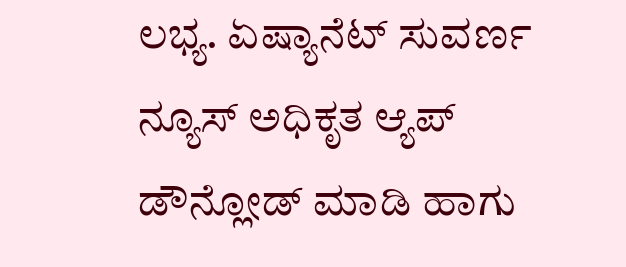ಲಭ್ಯ. ಏಷ್ಯಾನೆಟ್ ಸುವರ್ಣ ನ್ಯೂಸ್ ಅಧಿಕೃತ ಆ್ಯಪ್ ಡೌನ್ಲೋಡ್ ಮಾಡಿ ಹಾಗು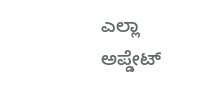ಎಲ್ಲಾ ಅಪ್ಡೇಟ್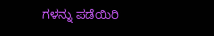ಗಳನ್ನು ಪಡೆಯಿರಿ